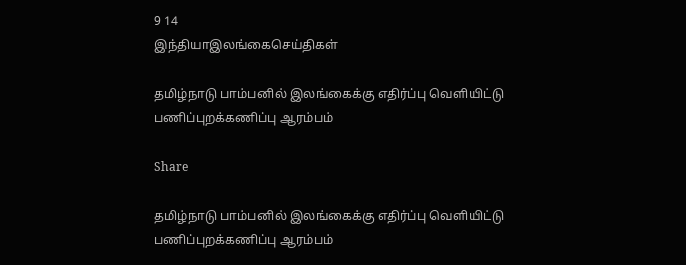9 14
இந்தியாஇலங்கைசெய்திகள்

தமிழ்நாடு பாம்பனில் இலங்கைக்கு எதிர்ப்பு வெளியிட்டு பணிப்புறக்கணிப்பு ஆரம்பம்

Share

தமிழ்நாடு பாம்பனில் இலங்கைக்கு எதிர்ப்பு வெளியிட்டு பணிப்புறக்கணிப்பு ஆரம்பம்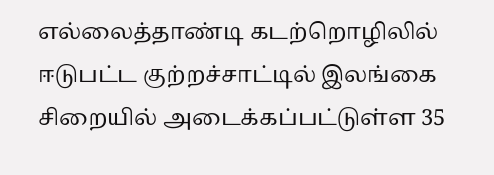எல்லைத்தாண்டி கடற்றொழிலில் ஈடுபட்ட குற்றச்சாட்டில் இலங்கை சிறையில் அடைக்கப்பட்டுள்ள 35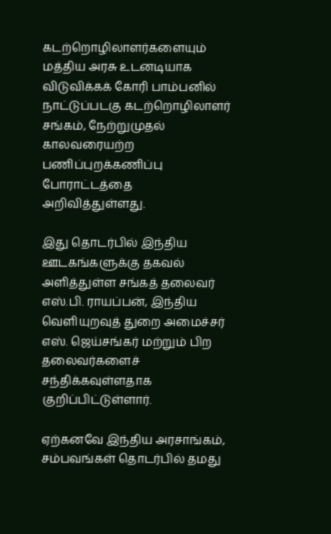கடற்றொழிலாளர்களையும் மத்திய அரசு உடனடியாக விடுவிக்கக் கோரி பாம்பனில் நாட்டுப்படகு கடற்றொழிலாளர் சங்கம், நேற்றுமுதல் காலவரையற்ற பணிப்புறக்கணிப்பு போராட்டத்தை அறிவித்துள்ளது.

இது தொடர்பில் இந்திய ஊடகங்களுக்கு தகவல் அளித்துள்ள சங்கத் தலைவர் எஸ்.பி. ராயப்பன், இந்திய வெளியுறவுத் துறை அமைச்சர் எஸ். ஜெய்சங்கர் மற்றும் பிற தலைவர்களைச் சந்திக்கவுள்ளதாக குறிப்பிட்டுள்ளார்.

ஏற்கனவே இந்திய அரசாங்கம், சம்பவங்கள் தொடர்பில் தமது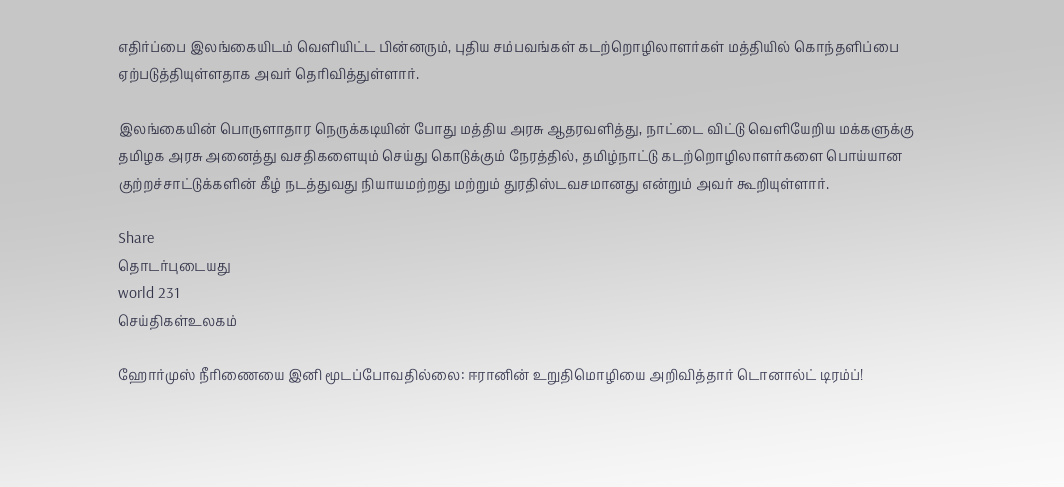எதிர்ப்பை இலங்கையிடம் வெளியிட்ட பின்னரும், புதிய சம்பவங்கள் கடற்றொழிலாளர்கள் மத்தியில் கொந்தளிப்பை ஏற்படுத்தியுள்ளதாக அவர் தெரிவித்துள்ளார்.

இலங்கையின் பொருளாதார நெருக்கடியின் போது மத்திய அரசு ஆதரவளித்து, நாட்டை விட்டு வெளியேறிய மக்களுக்கு தமிழக அரசு அனைத்து வசதிகளையும் செய்து கொடுக்கும் நேரத்தில், தமிழ்நாட்டு கடற்றொழிலாளர்களை பொய்யான குற்றச்சாட்டுக்களின் கீழ் நடத்துவது நியாயமற்றது மற்றும் துரதிஸ்டவசமானது என்றும் அவர் கூறியுள்ளார்.

Share
தொடர்புடையது
world 231
செய்திகள்உலகம்

ஹோர்முஸ் நீரிணையை இனி மூடப்போவதில்லை: ஈரானின் உறுதிமொழியை அறிவித்தார் டொனால்ட் டிரம்ப்!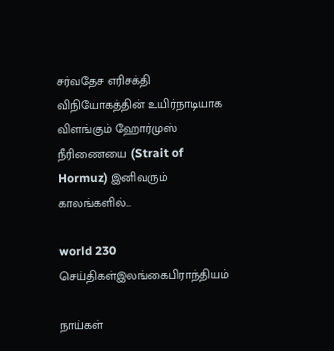சர்வதேச எரிசக்தி விநியோகத்தின் உயிர்நாடியாக விளங்கும் ஹோர்முஸ் நீரிணையை (Strait of Hormuz) இனிவரும் காலங்களில்...

world 230
செய்திகள்இலங்கைபிராந்தியம்

நாய்கள்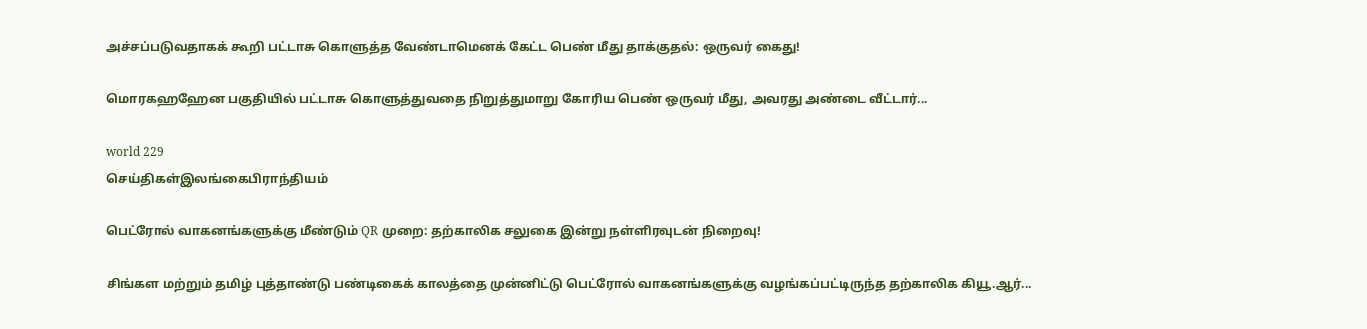அச்சப்படுவதாகக் கூறி பட்டாசு கொளுத்த வேண்டாமெனக் கேட்ட பெண் மீது தாக்குதல்: ஒருவர் கைது!

மொரகஹஹேன பகுதியில் பட்டாசு கொளுத்துவதை நிறுத்துமாறு கோரிய பெண் ஒருவர் மீது, அவரது அண்டை வீட்டார்...

world 229
செய்திகள்இலங்கைபிராந்தியம்

பெட்ரோல் வாகனங்களுக்கு மீண்டும் QR முறை: தற்காலிக சலுகை இன்று நள்ளிரவுடன் நிறைவு!

சிங்கள மற்றும் தமிழ் புத்தாண்டு பண்டிகைக் காலத்தை முன்னிட்டு பெட்ரோல் வாகனங்களுக்கு வழங்கப்பட்டிருந்த தற்காலிக கியூ.ஆர்...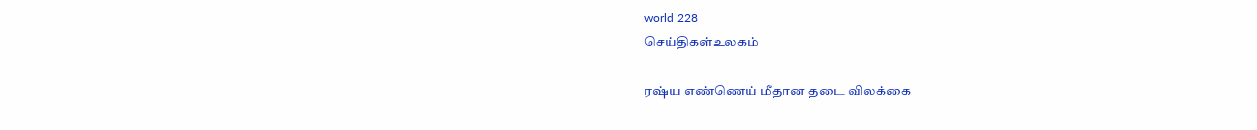world 228
செய்திகள்உலகம்

ரஷ்ய எண்ணெய் மீதான தடை விலக்கை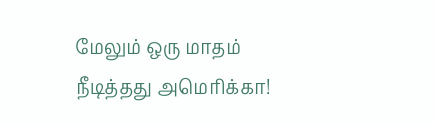மேலும் ஒரு மாதம் நீடித்தது அமெரிக்கா!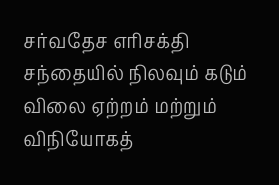சர்வதேச எரிசக்தி சந்தையில் நிலவும் கடும் விலை ஏற்றம் மற்றும் விநியோகத்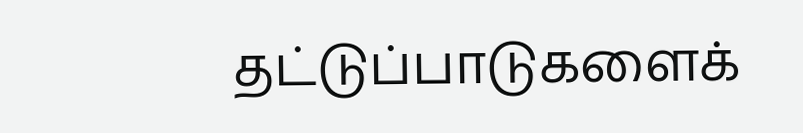தட்டுப்பாடுகளைக்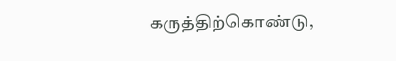கருத்திற்கொண்டு,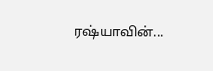ரஷ்யாவின்...